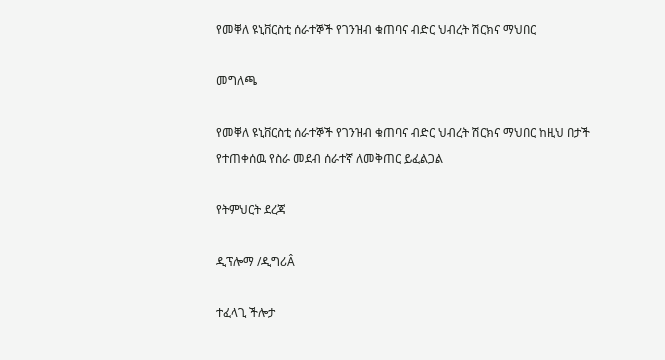የመቐለ ዩኒቨርስቲ ሰራተኞች የገንዝብ ቁጠባና ብድር ህብረት ሽርክና ማህበር

መግለጫ

የመቐለ ዩኒቨርስቲ ሰራተኞች የገንዝብ ቁጠባና ብድር ህብረት ሽርክና ማህበር ከዚህ በታች የተጠቀሰዉ የስራ መደብ ሰራተኛ ለመቅጠር ይፈልጋል

የትምህርት ደረጃ

ዲፕሎማ /ዲግሪÂ

ተፈላጊ ችሎታ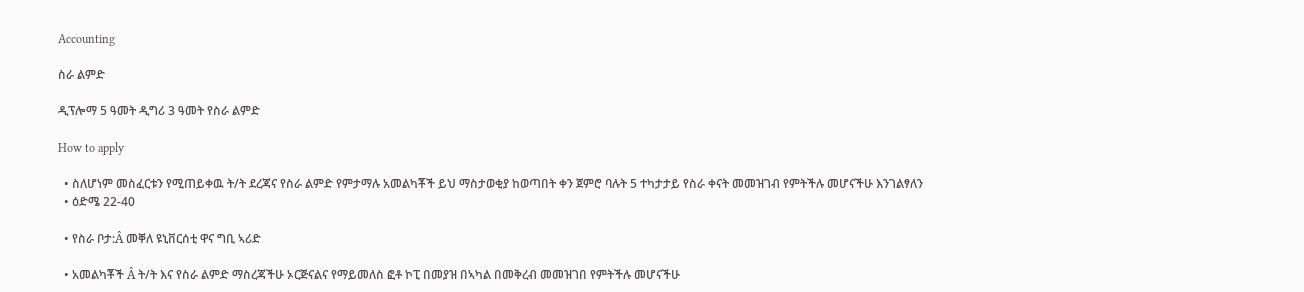Accounting

ስራ ልምድ

ዲፕሎማ 5 ዓመት ዲግሪ 3 ዓመት የስራ ልምድ

How to apply

  • ስለሆነም መስፈርቱን የሚጠይቀዉ ት/ት ደረጃና የስራ ልምድ የምታማሉ አመልካቾች ይህ ማስታወቂያ ከወጣበት ቀን ጀምሮ ባሉት 5 ተካታታይ የስራ ቀናት መመዝገብ የምትችሉ መሆናችሁ እንገልፃለን
  • ዕድሜ 22-40

  • የስራ ቦታ:Â መቐለ ዩኒቨርሰቲ ዋና ግቢ ኣሪድ

  • አመልካቾች Â ት/ት እና የስራ ልምድ ማስረጃችሁ ኦርጅናልና የማይመለስ ፎቶ ኮፒ በመያዝ በኣካል በመቅረብ መመዝገበ የምትችሉ መሆናችሁ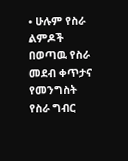• ሁሉም የስራ ልምዶች በወጣዉ የስራ መደብ ቀጥታና የመንግስት የስራ ግብር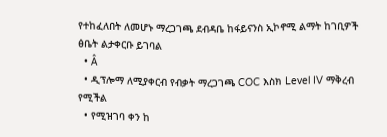የተከፈለበት ለመሆኑ ማረጋገጫ ደብዳቤ ከፋይናንስ ኢኮኖሚ ልማት ከገቢዎች ፅቤት ልታቀርቡ ይገባል
  • Â
  • ዲፕሎማ ለሚያቀርብ የብቃት ማረጋገጫ COC እስክ Level IV ማቅረብ የሚችል
  • የሚዝገባ ቀን ከ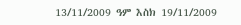13/11/2009 ዓም እስክ 19/11/2009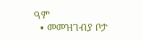ዓም
  • መመዝገብያ ቦታ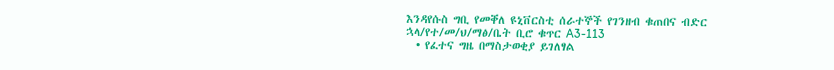እንዳየሱስ ግቢ የመቐለ ዩኒቨርስቲ ሰራተኞች የገንዘብ ቁጠበና ብድር ኋላ/የተ/መ/ህ/ማፅ/ቤት ቢሮ ቁጥር A3-113
  • የፈተና ግዜ በማስታወቂያ ይገለፃል